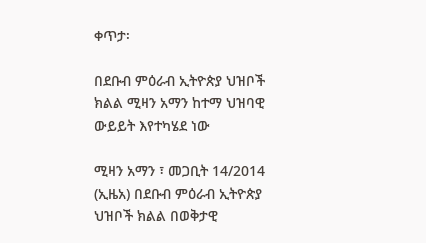ቀጥታ፡

በደቡብ ምዕራብ ኢትዮጵያ ህዝቦች ክልል ሚዛን አማን ከተማ ህዝባዊ ውይይት እየተካሄደ ነው

ሚዛን አማን ፣ መጋቢት 14/2014 (ኢዜአ) በደቡብ ምዕራብ ኢትዮጵያ ህዝቦች ክልል በወቅታዊ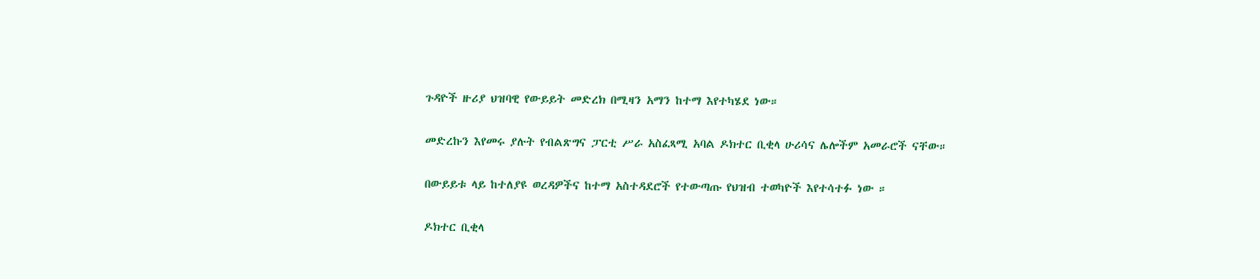ጉዳዮች ዙሪያ ህዝባዊ የውይይት መድረክ በሚዛን አማን ከተማ እየተካሄደ ነው።

መድረኩን እየመሩ ያሉት የብልጽግና ፓርቲ ሥራ አስፈጻሚ አባል ዶክተር ቢቂላ ሁሪሳና ሌሎችም አመራሮች ናቸው።

በውይይቱ ላይ ከተለያዩ ወረዳዎችና ከተማ አስተዳደሮች የተውጣጡ የህዝብ ተወካዮች እየተሳተፉ ነው ።

ዶክተር ቢቂላ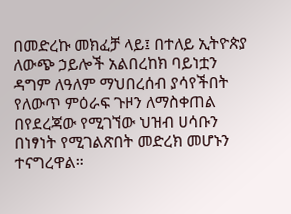በመድረኩ መክፈቻ ላይ፤ በተለይ ኢትዮጵያ ለውጭ ኃይሎች አልበረከክ ባይነቷን ዳግም ለዓለም ማህበረሰብ ያሳየችበት የለውጥ ምዕራፍ ጉዞን ለማስቀጠል በየደረጃው የሚገኘው ህዝብ ሀሳቡን በነፃነት የሚገልጽበት መድረክ መሆኑን ተናግረዋል።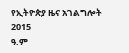የኢትዮጵያ ዜና አገልግሎት
2015
ዓ.ም